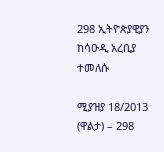298 ኢትዮጵያዊያን ከሳዑዲ አረቢያ ተመለሱ

ሚያዝያ 18/2013 (ዋልታ) – 298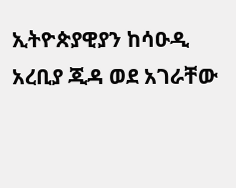ኢትዮጵያዊያን ከሳዑዲ አረቢያ ጂዳ ወደ አገራቸው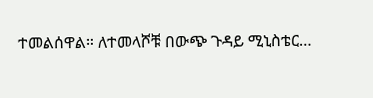ተመልሰዋል። ለተመላሾቹ በውጭ ጉዳይ ሚኒስቴር…